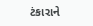ટંકારાને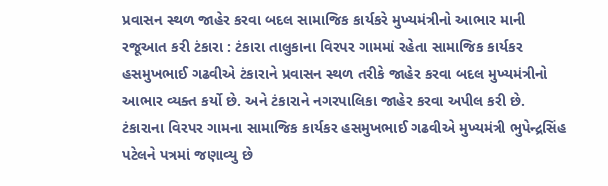પ્રવાસન સ્થળ જાહેર કરવા બદલ સામાજિક કાર્યકરે મુખ્યમંત્રીનો આભાર માની રજૂઆત કરી ટંકારા : ટંકારા તાલુકાના વિરપર ગામમાં રહેતા સામાજિક કાર્યકર હસમુખભાઈ ગઢવીએ ટંકારાને પ્રવાસન સ્થળ તરીકે જાહેર કરવા બદલ મુખ્યમંત્રીનો આભાર વ્યક્ત કર્યો છે. અને ટંકારાને નગરપાલિકા જાહેર કરવા અપીલ કરી છે. ટંકારાના વિરપર ગામના સામાજિક કાર્યકર હસમુખભાઈ ગઢવીએ મુખ્યમંત્રી ભુપેન્દ્રસિંહ પટેલને પત્રમાં જણાવ્યુ છે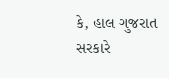કે, હાલ ગુજરાત સરકારે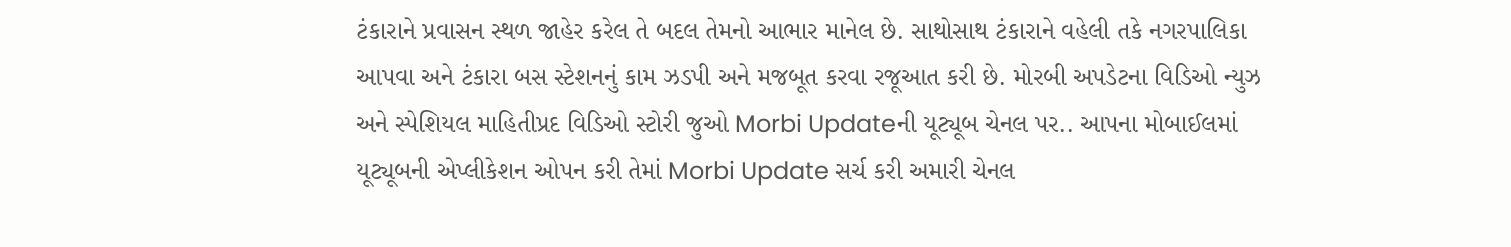ટંકારાને પ્રવાસન સ્થળ જાહેર કરેલ તે બદલ તેમનો આભાર માનેલ છે. સાથોસાથ ટંકારાને વહેલી તકે નગરપાલિકા આપવા અને ટંકારા બસ સ્ટેશનનું કામ ઝડપી અને મજબૂત કરવા રજૂઆત કરી છે. મોરબી અપડેટના વિડિઓ ન્યુઝ અને સ્પેશિયલ માહિતીપ્રદ વિડિઓ સ્ટોરી જુઓ Morbi Updateની યૂટ્યૂબ ચેનલ પર.. આપના મોબાઈલમાં યૂટ્યૂબની એપ્લીકેશન ઓપન કરી તેમાં Morbi Update સર્ચ કરી અમારી ચેનલ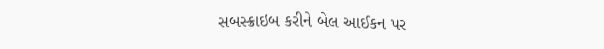સબસ્ક્રાઇબ કરીને બેલ આઈકન પર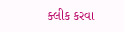ક્લીક કરવા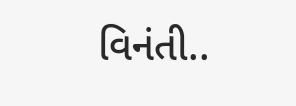વિનંતી..